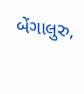બેંગાલુરુ,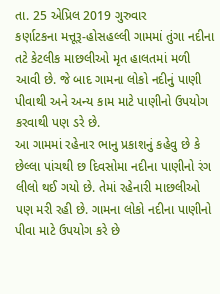તા. 25 એપ્રિલ 2019 ગુરુવાર
કર્ણાટકના મત્તૂરૂ-હોસહલ્લી ગામમાં તુંગા નદીના તટે કેટલીક માછલીઓ મૃત હાલતમાં મળી આવી છે. જે બાદ ગામના લોકો નદીનું પાણી પીવાથી અને અન્ય કામ માટે પાણીનો ઉપયોગ કરવાથી પણ ડરે છે.
આ ગામમાં રહેનાર ભાનુ પ્રકાશનું કહેવુ છે કે છેલ્લા પાંચથી છ દિવસોમા નદીના પાણીનો રંગ લીલો થઈ ગયો છે. તેમાં રહેનારી માછલીઓ પણ મરી રહી છે. ગામના લોકો નદીના પાણીનો પીવા માટે ઉપયોગ કરે છે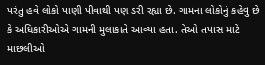પરંતુ હવે લોકો પાણી પીવાથી પણ ડરી રહ્યા છે. ગામના લોકોનું કહેવુ છે કે અધિકારીઓએ ગામની મુલાકાતે આવ્યા હતા. તેઓ તપાસ માટે માછલીઓ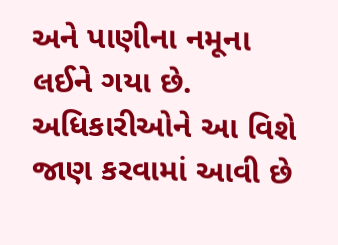અને પાણીના નમૂના લઈને ગયા છે.
અધિકારીઓને આ વિશે જાણ કરવામાં આવી છે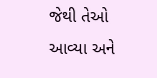જેથી તેઓ આવ્યા અને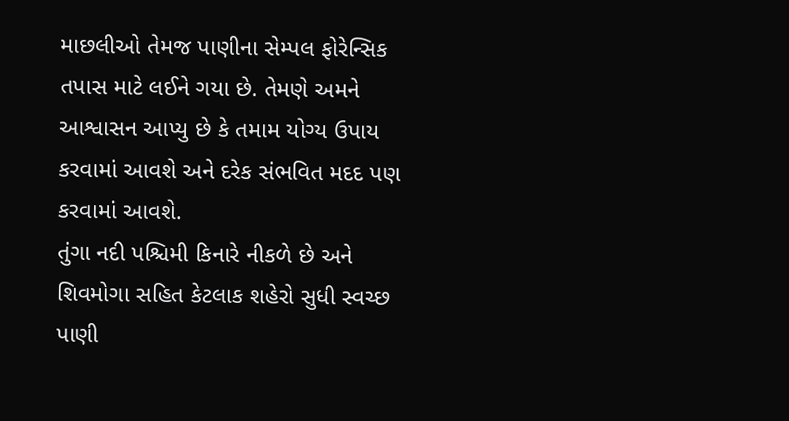માછલીઓ તેમજ પાણીના સેમ્પલ ફોરેન્સિક તપાસ માટે લઈને ગયા છે. તેમણે અમને આશ્વાસન આપ્યુ છે કે તમામ યોગ્ય ઉપાય કરવામાં આવશે અને દરેક સંભવિત મદદ પણ કરવામાં આવશે.
તુંગા નદી પશ્ચિમી કિનારે નીકળે છે અને શિવમોગા સહિત કેટલાક શહેરો સુધી સ્વચ્છ પાણી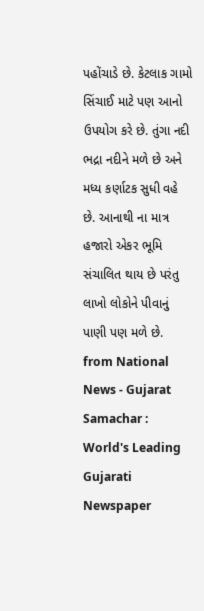પહોંચાડે છે. કેટલાક ગામો સિંચાઈ માટે પણ આનો ઉપયોગ કરે છે. તુંગા નદી ભદ્રા નદીને મળે છે અને મધ્ય કર્ણાટક સુધી વહે છે. આનાથી ના માત્ર હજારો એકર ભૂમિ સંચાલિત થાય છે પરંતુ લાખો લોકોને પીવાનું પાણી પણ મળે છે.
from National News - Gujarat Samachar : World's Leading Gujarati Newspaper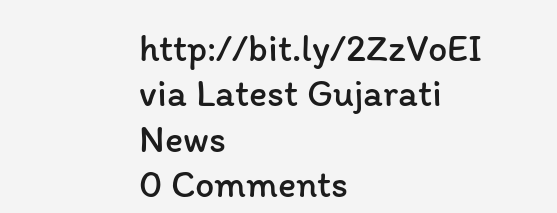http://bit.ly/2ZzVoEI
via Latest Gujarati News
0 Comments